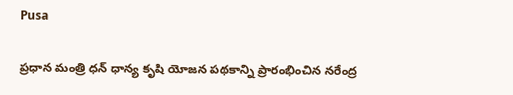Pusa

ప్రధాన మంత్రి ధన్ ధాన్య కృషి యోజన పథకాన్ని ప్రారంభించిన నరేంద్ర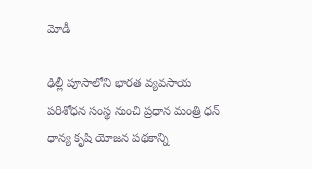మోడీ

ఢిల్లీ పూసాలోని భారత వ్యవసాయ పరిశోధన సంస్థ నుంచి ప్రధాన మంత్రి ధన్ ధాన్య కృషి యోజన పథకాన్ని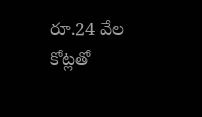రూ.24 వేల కోట్లతో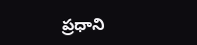ప్రధాని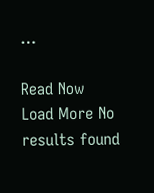…

Read Now
Load More No results found